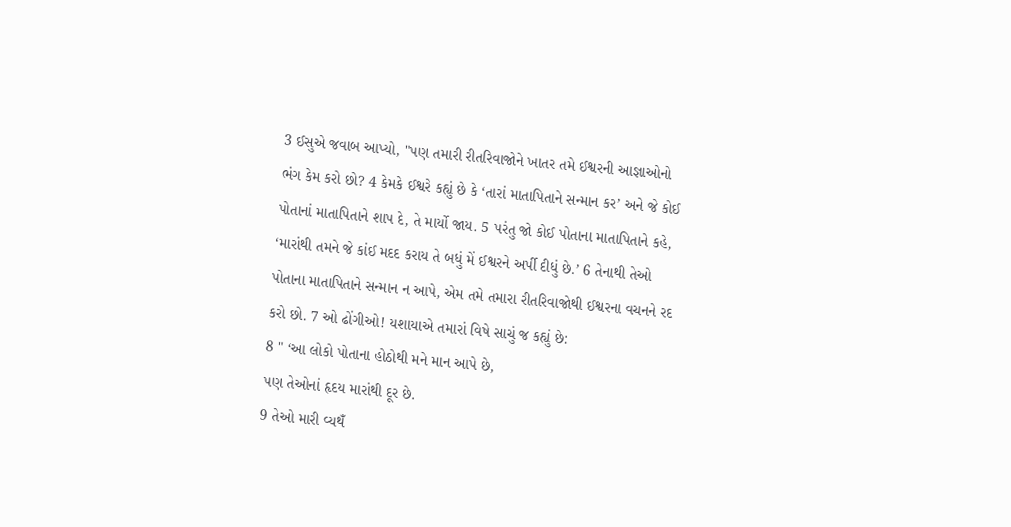3 ઈસુએ જવાબ આપ્યો, "પણ તમારી રીતરિવાજોને ખાતર તમે ઈશ્વરની આજ્ઞાઓનો ભંગ કેમ કરો છો? 4 કેમકે ઈશ્વરે કહ્યું છે કે ‘તારાં માતાપિતાને સન્માન કર’ અને જે કોઈ પોતાનાં માતાપિતાને શાપ દે, તે માર્યો જાય. 5 પરંતુ જો કોઈ પોતાના માતાપિતાને કહે, ‘મારાંથી તમને જે કાંઈ મદદ કરાય તે બધું મેં ઈશ્વરને અર્પી દીધું છે.’ 6 તેનાથી તેઓ પોતાના માતાપિતાને સન્માન ન આપે, એમ તમે તમારા રીતરિવાજોથી ઈશ્વરના વચનને રદ કરો છો. 7 ઓ ઢોંગીઓ! યશાયાએ તમારાં વિષે સાચું જ કહ્યું છે:
8 " ‘આ લોકો પોતાના હોઠોથી મને માન આપે છે,
પણ તેઓનાં હૃદય મારાંથી દૂર છે.
9 તેઓ મારી વ્યથઁ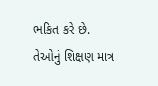ભકિત કરે છે.
તેઓનું શિક્ષણ માત્ર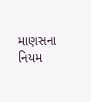માણસના નિયમ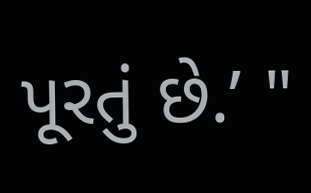પૂરતું છે.’ "